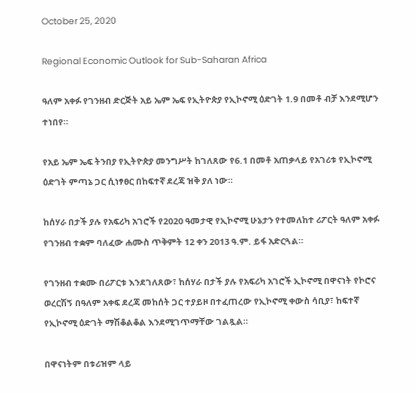October 25, 2020

Regional Economic Outlook for Sub-Saharan Africa

ዓለም አቀፉ የገንዘብ ድርጅት አይ ኤም ኤፍ የኢትዮጵያ የኢኮኖሚ ዕድገት 1.9 በመቶ ብቻ እንደሚሆን ተነበየ።

የአይ ኤም ኤፍ ትንበያ የኢትዮጵያ መንግሥት ከገለጸው የ6.1 በመቶ አጠቃላይ የአገሪቱ የኢኮኖሚ ዕድገት ምጣኔ ጋር ሲነፃፀር በከፍተኛ ደረጃ ዝቅ ያለ ነው።

ከሰሃራ በታች ያሉ የአፍሪካ አገሮች የ2020 ዓመታዊ የኢኮኖሚ ሁኔታን የተመለከተ ሪፖርት ዓለም አቀፉ የገንዘብ ተቋም ባለፈው ሐሙስ ጥቅምት 12 ቀን 2013 ዓ.ም. ይፋ አድርጓል።

የገንዘብ ተቋሙ በሪፖርቱ እንደገለጸው፣ ከሰሃራ በታች ያሉ የአፍሪካ አገሮች ኢኮኖሚ በዋናነት የኮሮና ወረርሽኝ በዓለም አቀፍ ደረጃ መከሰት ጋር ተያይዞ በተፈጠረው የኢኮኖሚ ቀውስ ሳቢያ፣ ከፍተኛ የኢኮኖሚ ዕድገት ማሽቆልቆል እንደሚገጥማቸው ገልጿል።

በዋናነትም በቱሪዝም ላይ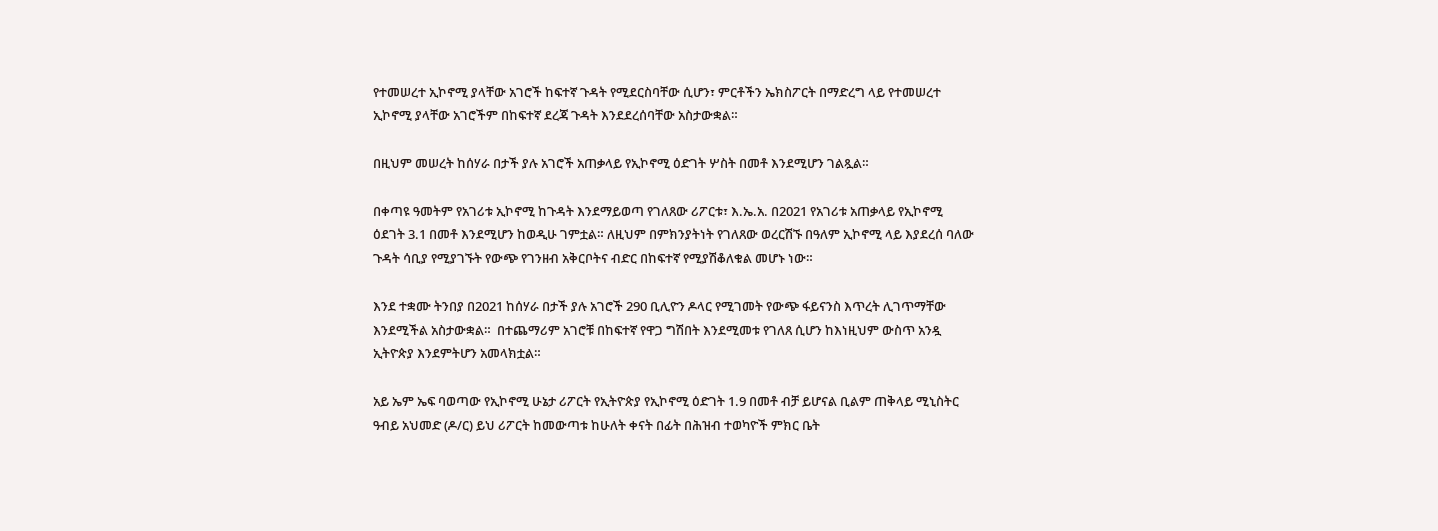የተመሠረተ ኢኮኖሚ ያላቸው አገሮች ከፍተኛ ጉዳት የሚደርስባቸው ሲሆን፣ ምርቶችን ኤክስፖርት በማድረግ ላይ የተመሠረተ ኢኮኖሚ ያላቸው አገሮችም በከፍተኛ ደረጃ ጉዳት እንደደረሰባቸው አስታውቋል።

በዚህም መሠረት ከሰሃራ በታች ያሉ አገሮች አጠቃላይ የኢኮኖሚ ዕድገት ሦስት በመቶ እንደሚሆን ገልጿል።

በቀጣዩ ዓመትም የአገሪቱ ኢኮኖሚ ከጉዳት እንደማይወጣ የገለጸው ሪፖርቱ፣ እ.ኤ.አ. በ2021 የአገሪቱ አጠቃላይ የኢኮኖሚ ዕደገት 3.1 በመቶ እንደሚሆን ከወዲሁ ገምቷል። ለዚህም በምክንያትነት የገለጸው ወረርሽኙ በዓለም ኢኮኖሚ ላይ እያደረሰ ባለው ጉዳት ሳቢያ የሚያገኙት የውጭ የገንዘብ አቅርቦትና ብድር በከፍተኛ የሚያሽቆለቁል መሆኑ ነው።

እንደ ተቋሙ ትንበያ በ2021 ከሰሃራ በታች ያሉ አገሮች 290 ቢሊዮን ዶላር የሚገመት የውጭ ፋይናንስ እጥረት ሊገጥማቸው እንደሚችል አስታውቋል።  በተጨማሪም አገሮቹ በከፍተኛ የዋጋ ግሽበት እንደሚመቱ የገለጸ ሲሆን ከእነዚህም ውስጥ አንዷ ኢትዮጵያ እንደምትሆን አመላክቷል።

አይ ኤም ኤፍ ባወጣው የኢኮኖሚ ሁኔታ ሪፖርት የኢትዮጵያ የኢኮኖሚ ዕድገት 1.9 በመቶ ብቻ ይሆናል ቢልም ጠቅላይ ሚኒስትር ዓብይ አህመድ (ዶ/ር) ይህ ሪፖርት ከመውጣቱ ከሁለት ቀናት በፊት በሕዝብ ተወካዮች ምክር ቤት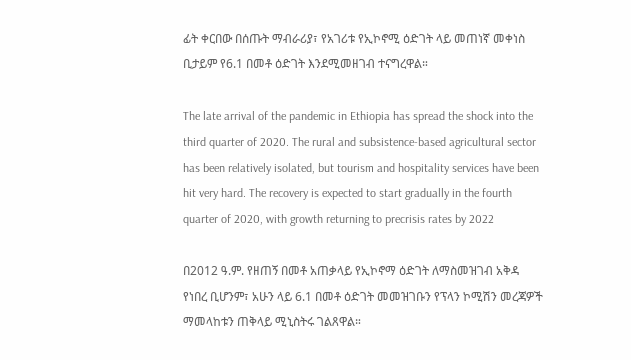ፊት ቀርበው በሰጡት ማብራሪያ፣ የአገሪቱ የኢኮኖሚ ዕድገት ላይ መጠነኛ መቀነስ ቢታይም የ6.1 በመቶ ዕድገት እንደሚመዘገብ ተናግረዋል።

The late arrival of the pandemic in Ethiopia has spread the shock into the third quarter of 2020. The rural and subsistence-based agricultural sector has been relatively isolated, but tourism and hospitality services have been hit very hard. The recovery is expected to start gradually in the fourth quarter of 2020, with growth returning to precrisis rates by 2022

በ2012 ዓ.ም. የዘጠኝ በመቶ አጠቃላይ የኢኮኖማ ዕድገት ለማስመዝገብ አቅዳ የነበረ ቢሆንም፣ አሁን ላይ 6.1 በመቶ ዕድገት መመዝገቡን የፕላን ኮሚሽን መረጃዎች ማመላከቱን ጠቅላይ ሚኒስትሩ ገልጸዋል።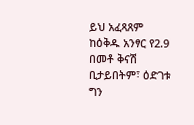ይህ አፈጻጸም ከዕቅዱ አንፃር የ2.9 በመቶ ቅናሽ ቢታይበትም፣ ዕድገቱ ግን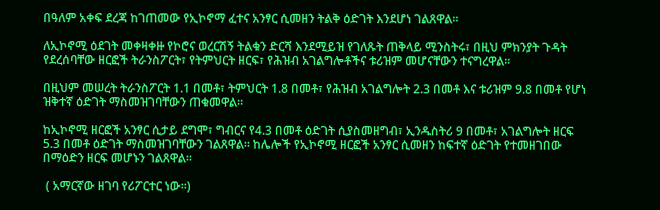በዓለም አቀፍ ደረጃ ከገጠመው የኢኮኖማ ፈተና አንፃር ሲመዘን ትልቅ ዕድገት እንደሆነ ገልጸዋል።

ለኢኮኖሚ ዕደገት መቀዛቀዙ የኮሮና ወረርሽኝ ትልቁን ድርሻ እንደሚይዝ የገለጹት ጠቅላይ ሚንስትሩ፣ በዚህ ምክንያት ጉዳት የደረሰባቸው ዘርፎች ትራንስፖርት፣ የትምህርት ዘርፍ፣ የሕዝብ አገልግሎቶችና ቱሪዝም መሆናቸውን ተናግረዋል።

በዚህም መሠረት ትራንስፖርት 1.1 በመቶ፣ ትምህርት 1.8 በመቶ፣ የሕዝብ አገልግሎት 2.3 በመቶ እና ቱሪዝም 9.8 በመቶ የሆነ ዝቅተኛ ዕድገት ማስመዝገባቸውን ጠቁመዋል።

ከኢኮኖሚ ዘርፎች አንፃር ሲታይ ደግሞ፣ ግብርና የ4.3 በመቶ ዕድገት ሲያስመዘግብ፣ ኢንዱስትሪ 9 በመቶ፣ አገልግሎት ዘርፍ 5.3 በመቶ ዕድገት ማስመዝገባቸውን ገልጸዋል። ከሌሎች የኢኮኖሚ ዘርፎች አንፃር ሲመዘን ከፍተኛ ዕድገት የተመዘገበው በማዕድን ዘርፍ መሆኑን ገልጸዋል።

 ( አማርኛው ዘገባ የሪፖርተር ነው።)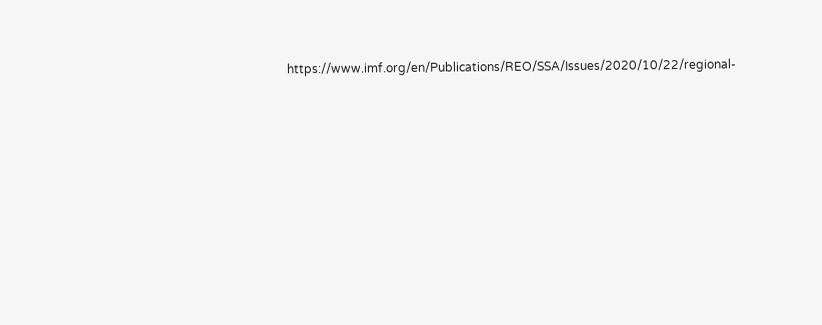https://www.imf.org/en/Publications/REO/SSA/Issues/2020/10/22/regional-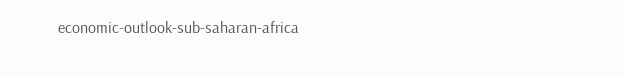economic-outlook-sub-saharan-africa